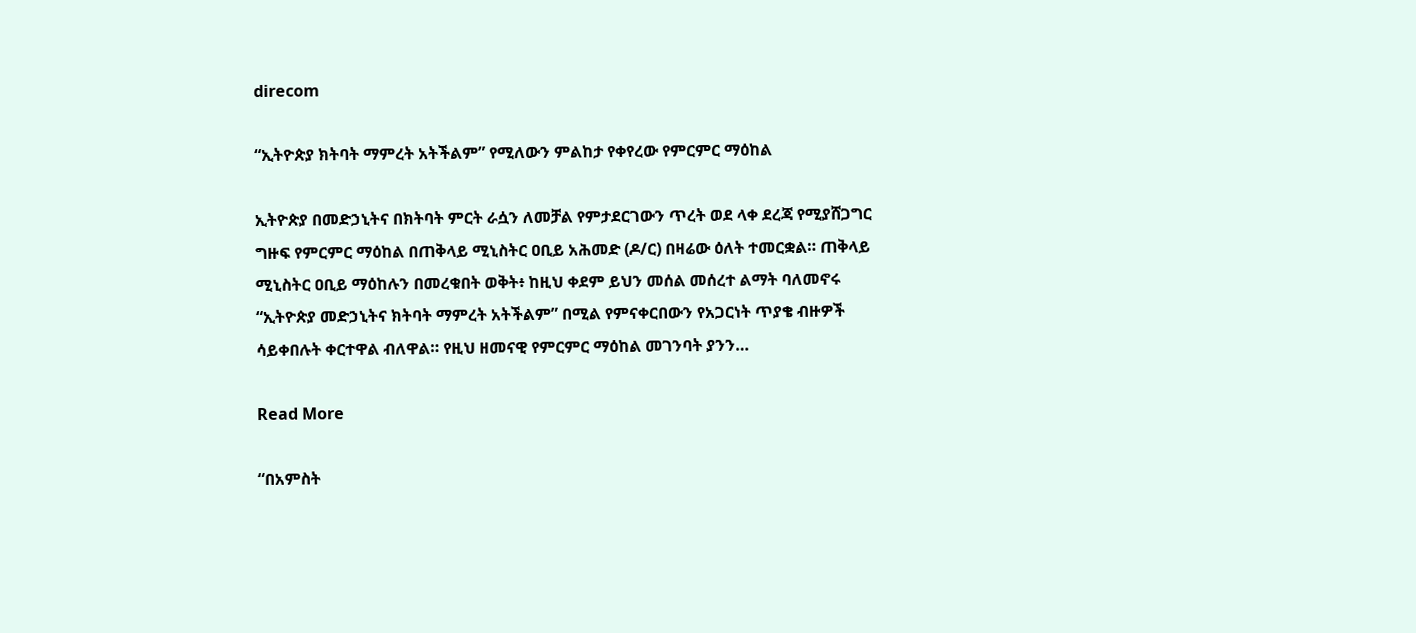direcom

“ኢትዮጵያ ክትባት ማምረት አትችልም” የሚለውን ምልከታ የቀየረው የምርምር ማዕከል

ኢትዮጵያ በመድኃኒትና በክትባት ምርት ራሷን ለመቻል የምታደርገውን ጥረት ወደ ላቀ ደረጃ የሚያሸጋግር ግዙፍ የምርምር ማዕከል በጠቅላይ ሚኒስትር ዐቢይ አሕመድ (ዶ/ር) በዛሬው ዕለት ተመርቋል። ጠቅላይ ሚኒስትር ዐቢይ ማዕከሉን በመረቁበት ወቅት፥ ከዚህ ቀደም ይህን መሰል መሰረተ ልማት ባለመኖሩ “ኢትዮጵያ መድኃኒትና ክትባት ማምረት አትችልም” በሚል የምናቀርበውን የአጋርነት ጥያቄ ብዙዎች ሳይቀበሉት ቀርተዋል ብለዋል። የዚህ ዘመናዊ የምርምር ማዕከል መገንባት ያንን…

Read More

“በአምስት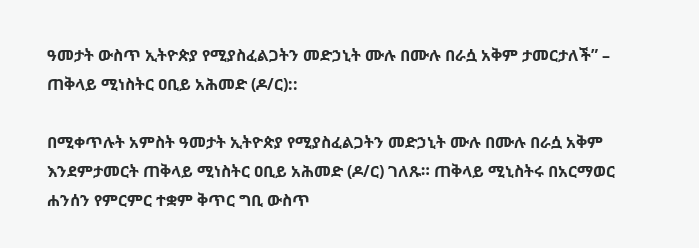ዓመታት ውስጥ ኢትዮጵያ የሚያስፈልጋትን መድኃኒት ሙሉ በሙሉ በራሷ አቅም ታመርታለች” – ጠቅላይ ሚነስትር ዐቢይ አሕመድ (ዶ/ር)::

በሚቀጥሉት አምስት ዓመታት ኢትዮጵያ የሚያስፈልጋትን መድኃኒት ሙሉ በሙሉ በራሷ አቅም እንደምታመርት ጠቅላይ ሚነስትር ዐቢይ አሕመድ (ዶ/ር) ገለጹ። ጠቅላይ ሚኒስትሩ በአርማወር ሐንሰን የምርምር ተቋም ቅጥር ግቢ ውስጥ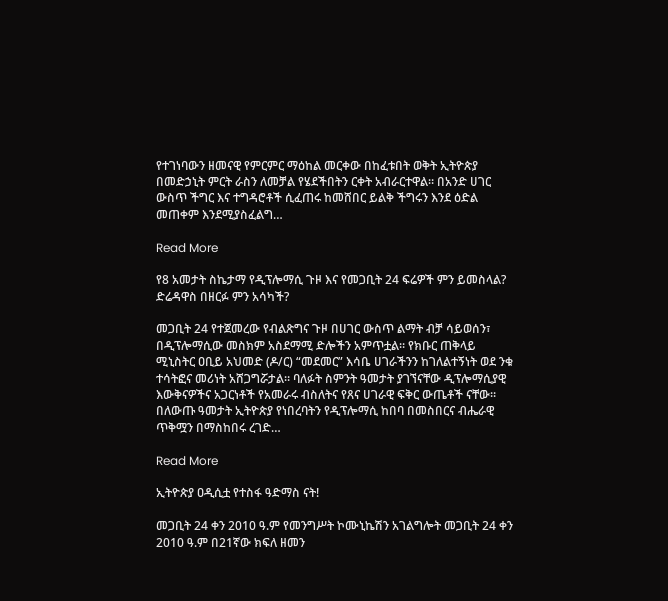የተገነባውን ዘመናዊ የምርምር ማዕከል መርቀው በከፈቱበት ወቅት ኢትዮጵያ በመድኃኒት ምርት ራስን ለመቻል የሄደችበትን ርቀት አብራርተዋል። በአንድ ሀገር ውስጥ ችግር እና ተግዳሮቶች ሲፈጠሩ ከመሸበር ይልቅ ችግሩን እንደ ዕድል መጠቀም እንደሚያስፈልግ…

Read More

የ8 አመታት ስኬታማ የዲፕሎማሲ ጉዞ እና የመጋቢት 24 ፍሬዎች ምን ይመስላል? ድሬዳዋስ በዘርፉ ምን አሳካች?

መጋቢት 24 የተጀመረው የብልጽግና ጉዞ በሀገር ውስጥ ልማት ብቻ ሳይወሰን፣ በዲፕሎማሲው መስክም አስደማሚ ድሎችን አምጥቷል። የክቡር ጠቅላይ ሚኒስትር ዐቢይ አህመድ (ዶ/ር) “መደመር” እሳቤ ሀገራችንን ከገለልተኝነት ወደ ንቁ ተሳትፎና መሪነት አሸጋግሯታል። ባለፉት ስምንት ዓመታት ያገኘናቸው ዲፕሎማሲያዊ እውቅናዎችና አጋርነቶች የአመራሩ ብስለትና የጸና ሀገራዊ ፍቅር ውጤቶች ናቸው። በለውጡ ዓመታት ኢትዮጵያ የነበረባትን የዲፕሎማሲ ከበባ በመስበርና ብሔራዊ ጥቅሟን በማስከበሩ ረገድ…

Read More

ኢትዮጵያ ዐዲሲቷ የተስፋ ዓድማስ ናት!

መጋቢት 24 ቀን 2010 ዓ.ም የመንግሥት ኮሙኒኬሽን አገልግሎት መጋቢት 24 ቀን 2010 ዓ.ም በ21ኛው ክፍለ ዘመን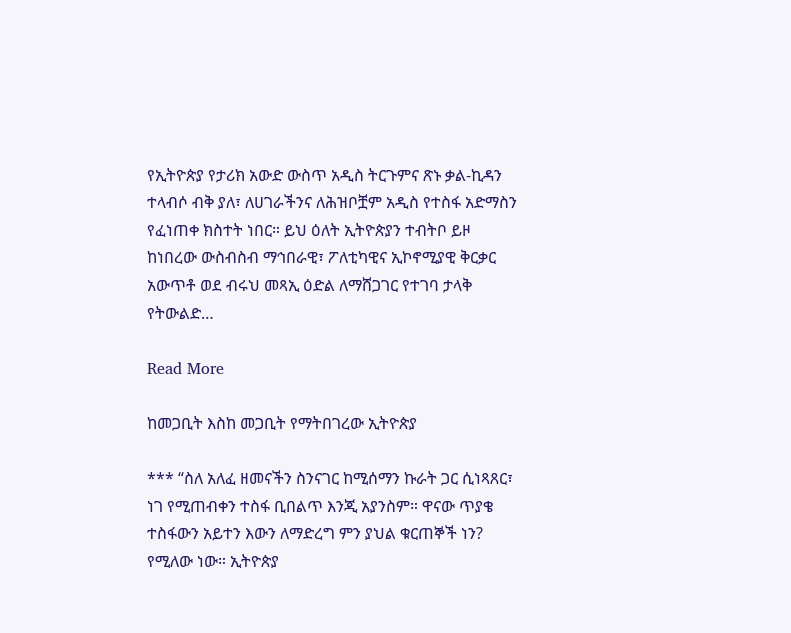የኢትዮጵያ የታሪክ አውድ ውስጥ አዲስ ትርጉምና ጽኑ ቃል-ኪዳን ተላብሶ ብቅ ያለ፣ ለሀገራችንና ለሕዝቦቿም አዲስ የተስፋ አድማስን የፈነጠቀ ክስተት ነበር። ይህ ዕለት ኢትዮጵያን ተብትቦ ይዞ ከነበረው ውስብስብ ማኅበራዊ፣ ፖለቲካዊና ኢኮኖሚያዊ ቅርቃር አውጥቶ ወደ ብሩህ መጻኢ ዕድል ለማሸጋገር የተገባ ታላቅ የትውልድ…

Read More

ከመጋቢት እስከ መጋቢት የማትበገረው ኢትዮጵያ

*** “ስለ አለፈ ዘመናችን ስንናገር ከሚሰማን ኩራት ጋር ሲነጻጸር፣ ነገ የሚጠብቀን ተስፋ ቢበልጥ እንጂ አያንስም። ዋናው ጥያቄ ተስፋውን አይተን እውን ለማድረግ ምን ያህል ቁርጠኞች ነን? የሚለው ነው። ኢትዮጵያ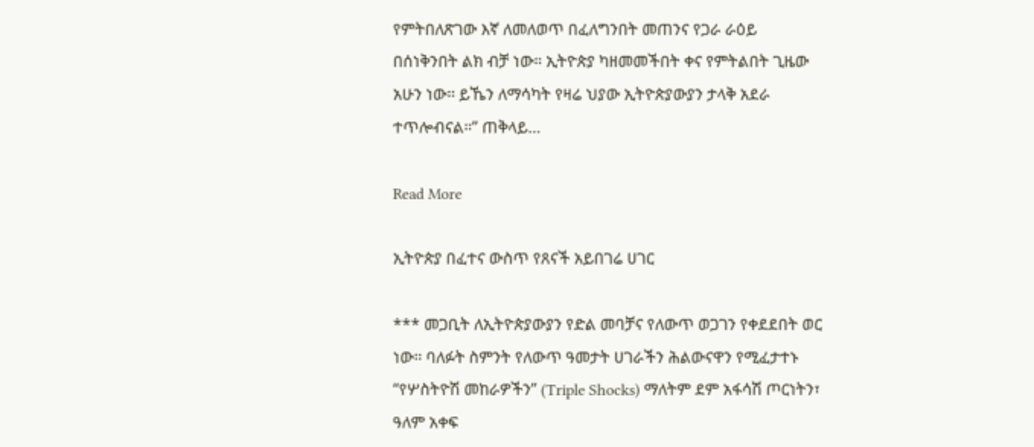የምትበለጽገው እኛ ለመለወጥ በፈለግንበት መጠንና የጋራ ራዕይ በሰነቅንበት ልክ ብቻ ነው። ኢትዮጵያ ካዘመመችበት ቀና የምትልበት ጊዜው አሁን ነው፡፡ ይኼን ለማሳካት የዛሬ ህያው ኢትዮጵያውያን ታላቅ አደራ ተጥሎብናል።” ጠቅላይ…

Read More

ኢትዮጵያ በፈተና ውስጥ የጸናች አይበገሬ ሀገር

*** መጋቢት ለኢትዮጵያውያን የድል መባቻና የለውጥ ወጋገን የቀደደበት ወር ነው። ባለፉት ስምንት የለውጥ ዓመታት ሀገራችን ሕልውናዋን የሚፈታተኑ “የሦስትዮሽ መከራዎችን” (Triple Shocks) ማለትም ደም አፋሳሽ ጦርነትን፣ ዓለም አቀፍ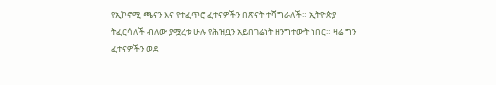የኢኮኖሚ ጫናን እና የተፈጥሮ ፈተናዎችን በጽናት ተሻግራለች። ኢትዮጵያ ትፈርሳለች ብለው ያሟረቱ ሁሉ የሕዝቧን አይበገሬነት ዘንግተውት ነበር። ዛሬ ግን ፈተናዎችን ወደ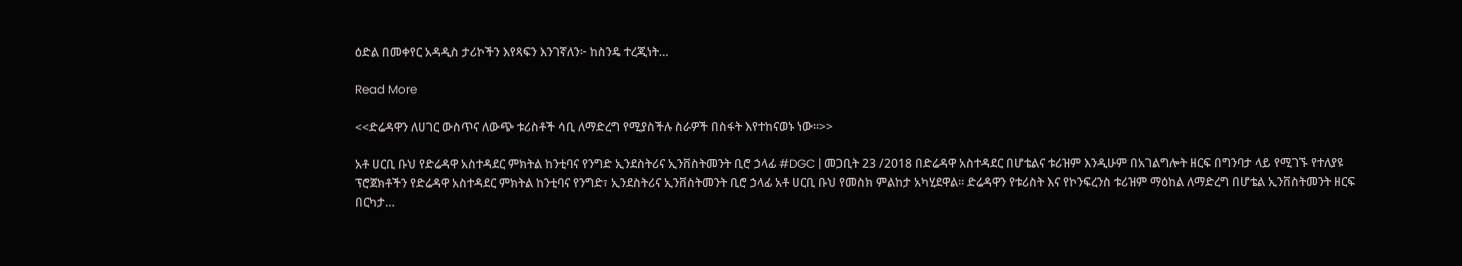ዕድል በመቀየር አዳዲስ ታሪኮችን እየጻፍን እንገኛለን፦ ከስንዴ ተረጂነት…

Read More

<<ድሬዳዋን ለሀገር ውስጥና ለውጭ ቱሪስቶች ሳቢ ለማድረግ የሚያስችሉ ስራዎች በስፋት እየተከናወኑ ነው።>>

አቶ ሀርቢ ቡህ የድሬዳዋ አስተዳደር ምክትል ከንቲባና የንግድ ኢንደስትሪና ኢንቨስትመንት ቢሮ ኃላፊ #DGC | መጋቢት 23 /2018 በድሬዳዋ አስተዳደር በሆቴልና ቱሪዝም እንዲሁም በአገልግሎት ዘርፍ በግንባታ ላይ የሚገኙ የተለያዩ ፕሮጀክቶችን የድሬዳዋ አስተዳደር ምክትል ከንቲባና የንግድ፣ ኢንደስትሪና ኢንቨስትመንት ቢሮ ኃላፊ አቶ ሀርቢ ቡህ የመስክ ምልከታ አካሂደዋል። ድሬዳዋን የቱሪስት እና የኮንፍረንስ ቱሪዝም ማዕከል ለማድረግ በሆቴል ኢንቨስትመንት ዘርፍ በርካታ…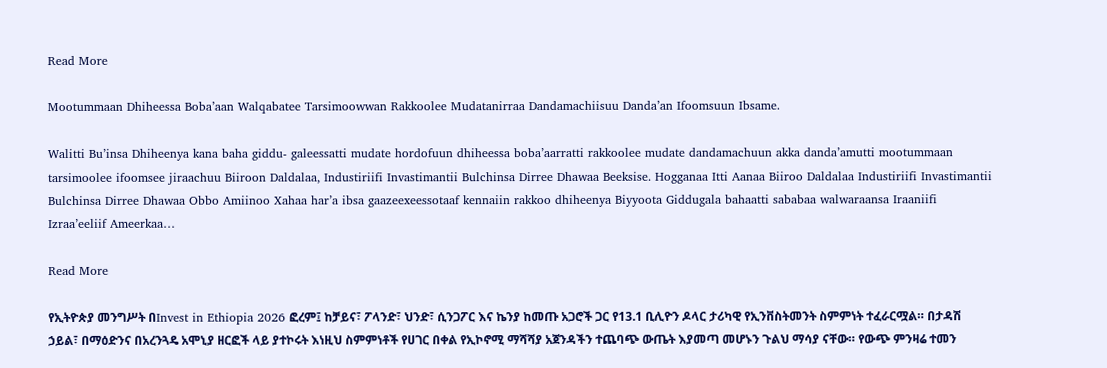Read More

Mootummaan Dhiheessa Boba’aan Walqabatee Tarsimoowwan Rakkoolee Mudatanirraa Dandamachiisuu Danda’an Ifoomsuun Ibsame.

Walitti Bu’insa Dhiheenya kana baha giddu- galeessatti mudate hordofuun dhiheessa boba’aarratti rakkoolee mudate dandamachuun akka danda’amutti mootummaan tarsimoolee ifoomsee jiraachuu Biiroon Daldalaa, Industiriifi Invastimantii Bulchinsa Dirree Dhawaa Beeksise. Hogganaa Itti Aanaa Biiroo Daldalaa Industiriifi Invastimantii Bulchinsa Dirree Dhawaa Obbo Amiinoo Xahaa har’a ibsa gaazeexeessotaaf kennaiin rakkoo dhiheenya Biyyoota Giddugala bahaatti sababaa walwaraansa Iraaniifi Izraa’eeliif Ameerkaa…

Read More

የኢትዮጵያ መንግሥት በInvest in Ethiopia 2026 ፎረም፤ ከቻይና፣ ፖላንድ፣ ህንድ፣ ሲንጋፖር እና ኬንያ ከመጡ አጋሮች ጋር የ13.1 ቢሊዮን ዶላር ታሪካዊ የኢንቨስትመንት ስምምነት ተፈራርሟል። በታዳሽ ኃይል፣ በማዕድንና በአረንጓዴ አሞኒያ ዘርፎች ላይ ያተኮሩት እነዚህ ስምምነቶች የሀገር በቀል የኢኮኖሚ ማሻሻያ አጀንዳችን ተጨባጭ ውጤት እያመጣ መሆኑን ጉልህ ማሳያ ናቸው። የውጭ ምንዛሬ ተመን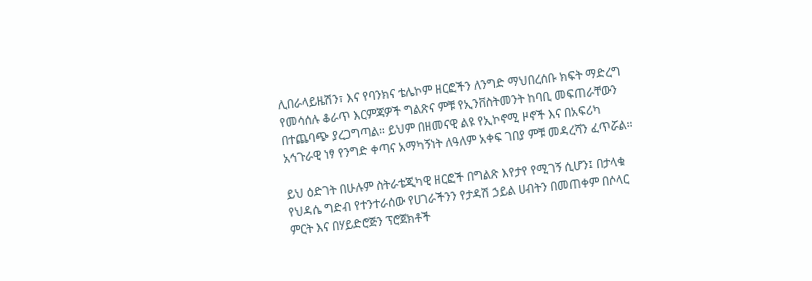ሊበራላይዜሽን፣ እና የባንክና ቴሌኮም ዘርፎችን ለንግድ ማህበረሰቡ ክፍት ማድረግ የመሳሰሉ ቆራጥ እርምጃዎች ግልጽና ምቹ የኢንቨስትመንት ከባቢ መፍጠራቸውን በተጨባጭ ያረጋግጣል። ይህም በዘመናዊ ልዩ የኢኮኖሚ ዞኖች እና በአፍሪካ አኅጉራዊ ነፃ የንግድ ቀጣና አማካኝነት ለዓለም አቀፍ ገበያ ምቹ መዳረሻን ፈጥሯል።

ይህ ዕድገት በሁሉም ስትራቴጂካዊ ዘርፎች በግልጽ እየታየ የሚገኝ ሲሆን፤ በታላቁ የህዳሴ ግድብ የተንተራሰው የሀገራችንን የታዳሽ ኃይል ሀብትን በመጠቀም በሶላር ምርት እና በሃይድሮጅን ፕሮጀክቶች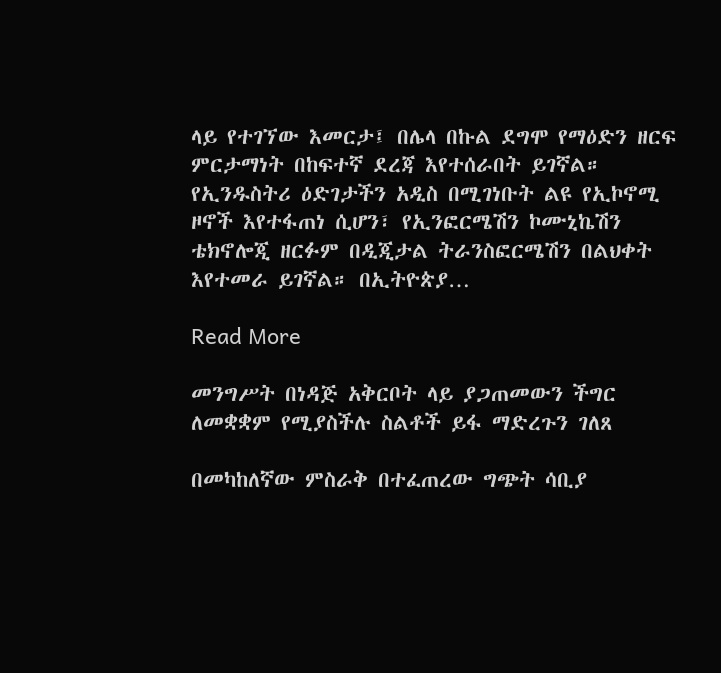ላይ የተገኘው እመርታ፤ በሌላ በኩል ደግሞ የማዕድን ዘርፍ ምርታማነት በከፍተኛ ደረጃ እየተሰራበት ይገኛል። የኢንዱስትሪ ዕድገታችን አዲስ በሚገነቡት ልዩ የኢኮኖሚ ዞኖች እየተፋጠነ ሲሆን፣ የኢንፎርሜሽን ኮሙኒኬሽን ቴክኖሎጂ ዘርፉም በዲጂታል ትራንስፎርሜሽን በልህቀት እየተመራ ይገኛል። በኢትዮጵያ…

Read More

መንግሥት በነዳጅ አቅርቦት ላይ ያጋጠመውን ችግር ለመቋቋም የሚያስችሉ ስልቶች ይፋ ማድረጉን ገለጸ

በመካከለኛው ምስራቅ በተፈጠረው ግጭት ሳቢያ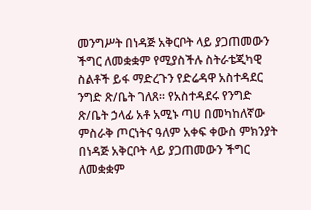መንግሥት በነዳጅ አቅርቦት ላይ ያጋጠመውን ችግር ለመቋቋም የሚያስችሉ ስትራቴጂካዊ ስልቶች ይፋ ማድረጉን የድሬዳዋ አስተዳደር ንግድ ጽ/ቤት ገለጸ። የአስተዳደሩ የንግድ ጽ/ቤት ኃላፊ አቶ አሚኑ ጣሀ በመካከለኛው ምስራቅ ጦርነትና ዓለም አቀፍ ቀውስ ምክንያት በነዳጅ አቅርቦት ላይ ያጋጠመውን ችግር ለመቋቋም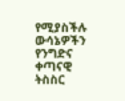የሚያስችሉ ውሳኔዎችን የንግድና ቀጣናዊ ትስስር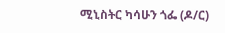ሚኒስትር ካሳሁን ጎፌ (ዶ/ር)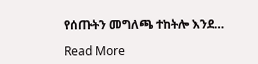የሰጡትን መግለጫ ተከትሎ እንደ…

Read More